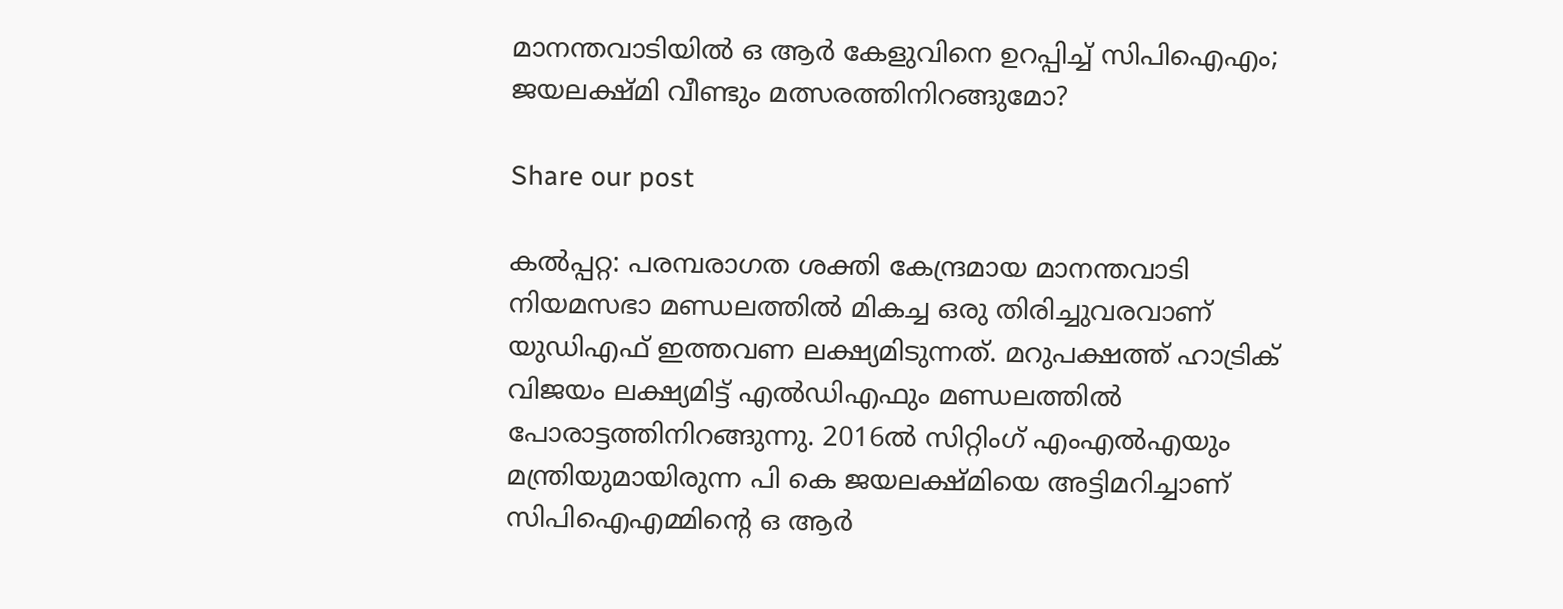മാനന്തവാടിയിൽ ഒ ആർ കേളുവിനെ ഉറപ്പിച്ച് സിപിഐഎം; ജയലക്ഷ്മി വീണ്ടും മത്സരത്തിനിറങ്ങുമോ?

Share our post

കൽപ്പറ്റ: പരമ്പരാഗത ശക്തി കേന്ദ്രമായ മാനന്തവാടി നിയമസഭാ മണ്ഡലത്തിൽ മികച്ച ഒരു തിരിച്ചുവരവാണ് യുഡിഎഫ് ഇത്തവണ ലക്ഷ്യമിടുന്നത്. മറുപക്ഷത്ത് ഹാട്രിക് വിജയം ലക്ഷ്യമിട്ട് എൽഡിഎഫും മണ്ഡലത്തില്‍ പോരാട്ടത്തിനിറങ്ങുന്നു. 2016ൽ സിറ്റിംഗ് എംഎൽഎയും മന്ത്രിയുമായിരുന്ന പി കെ ജയലക്ഷ്മിയെ അട്ടിമറിച്ചാണ് സിപിഐഎമ്മിൻ്റെ ഒ ആ‍ർ‍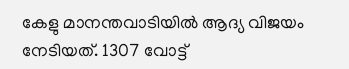കേളു മാനന്തവാടിയിൽ ആദ്യ വിജയം നേടിയത്. 1307 വോട്ട്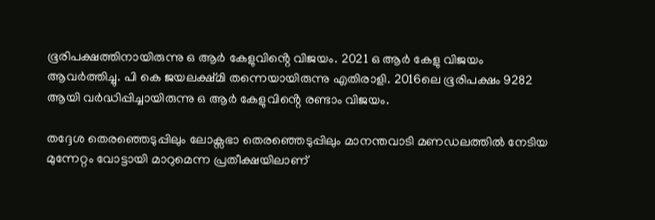ഭൂരിപക്ഷത്തിനായിരുന്നു ഒ ആർ കേളുവിൻ്റെ വിജയം. 2021 ഒ ആർ കേളു വിജയം ആവർത്തിച്ചു. പി കെ ജയലക്ഷ്മി തന്നെയായിരുന്നു എതിരാളി. 2016ലെ ഭൂരിപക്ഷം 9282 ആയി വർദ്ധിപ്പിച്ചായിരുന്നു ഒ ആർ കേളുവിൻ്റെ രണ്ടാം വിജയം.

തദ്ദേശ തെരഞ്ഞെടുപ്പിലും ലോക്സഭാ തെരഞ്ഞെടുപ്പിലും മാനന്തവാടി മണഡലത്തിൽ നേടിയ മുന്നേറ്റം വോട്ടായി മാറുമെന്ന പ്രതീക്ഷയിലാണ്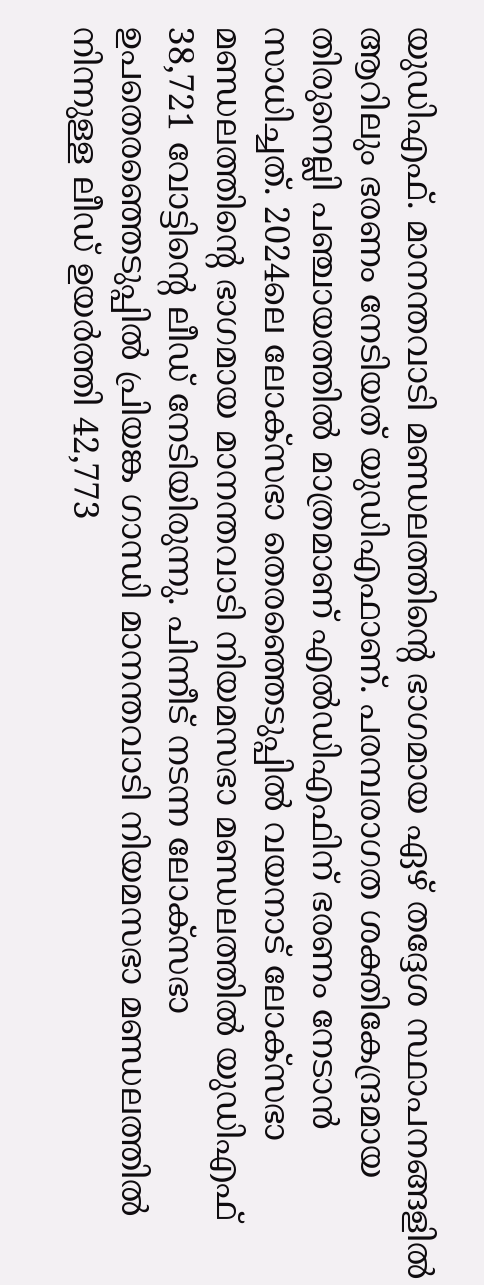യുഡിഎഫ്. മാനന്തവാടി മണ്ഡലത്തിൻ്റെ ഭാഗമായ ഏഴ് തദ്ദേശ സ്ഥാപനങ്ങളിൽ ആറിലും ഭരണം നേടിയത് യുഡിഎഫാണ്. പരമ്പരാഗത ശക്തികേന്ദ്രമായ തിരുനെല്ലി പഞ്ചായത്തിൽ മാത്രമാണ് എൽഡിഎഫിന് ഭരണം നേടാൻ സാധിച്ചത്. 2024ലെ ലോക്സഭാ തെരഞ്ഞെടുപ്പിൽ വയനാട് ലോക്സഭാ മണ്ഡലത്തിൻ്റെ ഭാഗമായ മാനന്തവാടി നിയമസഭാ മണ്ഡലത്തിൽ യുഡിഎഫ് 38,721 വോട്ടിൻ്റെ ലീഡ് നേടിയിരുന്നു. പിന്നീട് നടന്ന ലോക്സഭാ ഉപതെരഞ്ഞെടുപ്പിൽ പ്രിയങ്ക ഗാന്ധി മാനന്തവാടി നിയമസഭാ മണ്ഡലത്തിൽ നിന്നുള്ള ലീഡ് ഉയർത്തി 42,773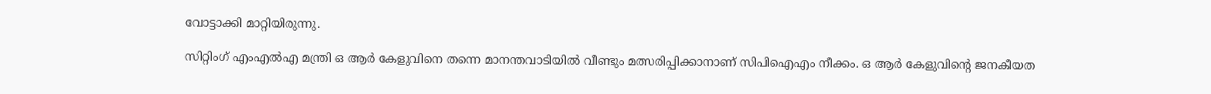വോട്ടാക്കി മാറ്റിയിരുന്നു.

സിറ്റിംഗ് എംഎൽഎ മന്ത്രി ഒ ആർ കേളുവിനെ തന്നെ മാനന്തവാടിയിൽ വീണ്ടും മത്സരിപ്പിക്കാനാണ് സിപിഐഎം നീക്കം. ഒ ആർ കേളുവിൻ്റെ ജനകീയത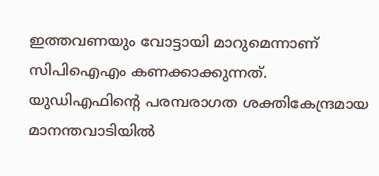ഇത്തവണയും വോട്ടായി മാറുമെന്നാണ് സിപിഐഎം കണക്കാക്കുന്നത്. യുഡിഎഫിൻ്റെ പരമ്പരാഗത ശക്തികേന്ദ്രമായ മാനന്തവാടിയിൽ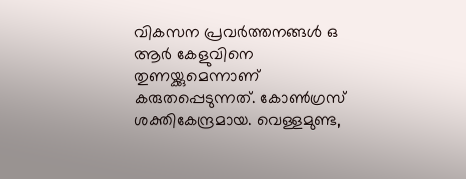വികസന പ്രവർത്തനങ്ങൾ ഒ ആർ കേളുവിനെ തുണയ്ക്കുമെന്നാണ് കരുതപ്പെടുന്നത്. കോൺഗ്രസ് ശക്തികേന്ദ്രമായ. വെള്ളമുണ്ട,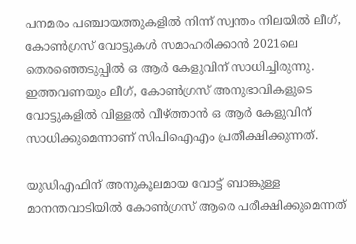പനമരം പഞ്ചായത്തുകളിൽ നിന്ന് സ്വന്തം നിലയിൽ ലീഗ്, കോൺഗ്രസ് വോട്ടുകൾ സമാഹരിക്കാൻ 2021ലെ തെരഞ്ഞെടുപ്പിൽ ഒ ആ‍ർ കേളുവിന് സാധിച്ചിരുന്നു. ഇത്തവണയും ലീഗ്, കോൺഗ്രസ് അനുഭാവികളുടെ വോട്ടുകളിൽ വിള്ളൽ വീഴ്ത്താൻ ഒ ആ‍ർ കേളുവിന് സാധിക്കുമെന്നാണ് സിപിഐഎം പ്രതീക്ഷിക്കുന്നത്.

യുഡിഎഫിന് അനുകൂലമായ വോട്ട് ബാങ്കുള്ള മാനന്തവാടിയിൽ കോൺഗ്രസ് ആരെ പരീക്ഷിക്കുമെന്നത്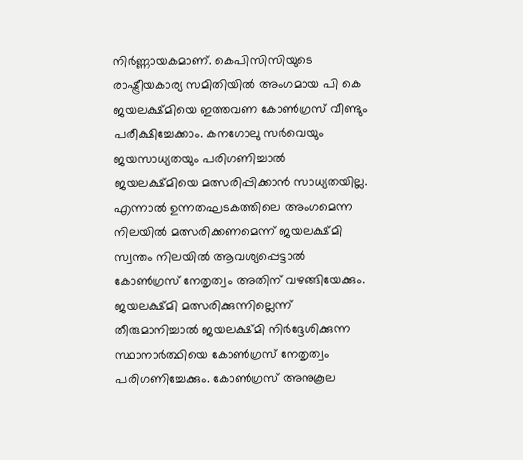നിർണ്ണായകമാണ്. കെപിസിസിയുടെ രാഷ്ട്രീയകാര്യ സമിതിയിൽ അംഗമായ പി കെ ജയലക്ഷ്മിയെ ഇത്തവണ കോൺഗ്രസ് വീണ്ടും പരീക്ഷിച്ചേക്കാം. കനഗോലു സ‍ർവെയും ജയസാധ്യതയും പരിഗണിച്ചാൽ ജയലക്ഷ്മിയെ മത്സരിപ്പിക്കാൻ സാധ്യതയില്ല. എന്നാൽ ഉന്നതഘടകത്തിലെ അംഗമെന്ന നിലയിൽ മത്സരിക്കണമെന്ന് ജയലക്ഷ്മി സ്വന്തം നിലയിൽ ആവശ്യപ്പെട്ടാൽ കോൺഗ്രസ് നേതൃത്വം അതിന് വഴങ്ങിയേക്കും. ജയലക്ഷ്മി മത്സരിക്കുന്നില്ലെന്ന് തീരുമാനിച്ചാൽ ജയലക്ഷ്മി നിർദ്ദേശിക്കുന്ന സ്ഥാനാർത്ഥിയെ കോൺഗ്രസ് നേതൃത്വം പരിഗണിച്ചേക്കും. കോൺഗ്രസ് അനുകൂല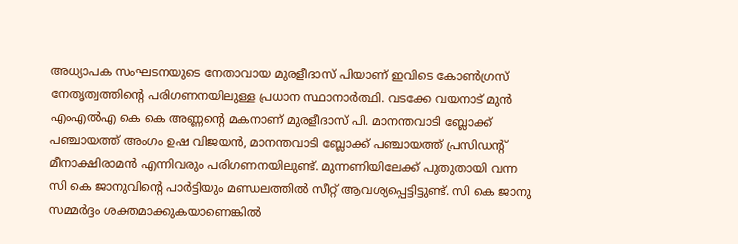അധ്യാപക സംഘടനയുടെ നേതാവായ മുരളീദാസ് പിയാണ് ഇവിടെ കോൺഗ്രസ് നേതൃത്വത്തിൻ്റെ പരിഗണനയിലുള്ള പ്രധാന സ്ഥാനാർത്ഥി. വടക്കേ വയനാട് മുൻ എംഎൽഎ കെ കെ അണ്ണൻ്റെ മകനാണ് മുരളീദാസ് പി. മാനന്തവാടി ബ്ലോക്ക് പഞ്ചായത്ത് അംഗം ഉഷ വിജയൻ, മാനന്തവാടി ബ്ലോക്ക് പഞ്ചായത്ത് പ്രസിഡൻ്റ് മീനാക്ഷിരാമൻ എന്നിവരും പരിഗണനയിലുണ്ട്. മുന്നണിയിലേക്ക് പുതുതായി വന്ന സി കെ ജാനുവിന്‍റെ പാർട്ടിയും മണ്ഡലത്തില്‍ സീറ്റ് ആവശ്യപ്പെട്ടിട്ടുണ്ട്. സി കെ ജാനു സമ്മർദ്ദം ശക്തമാക്കുകയാണെങ്കില്‍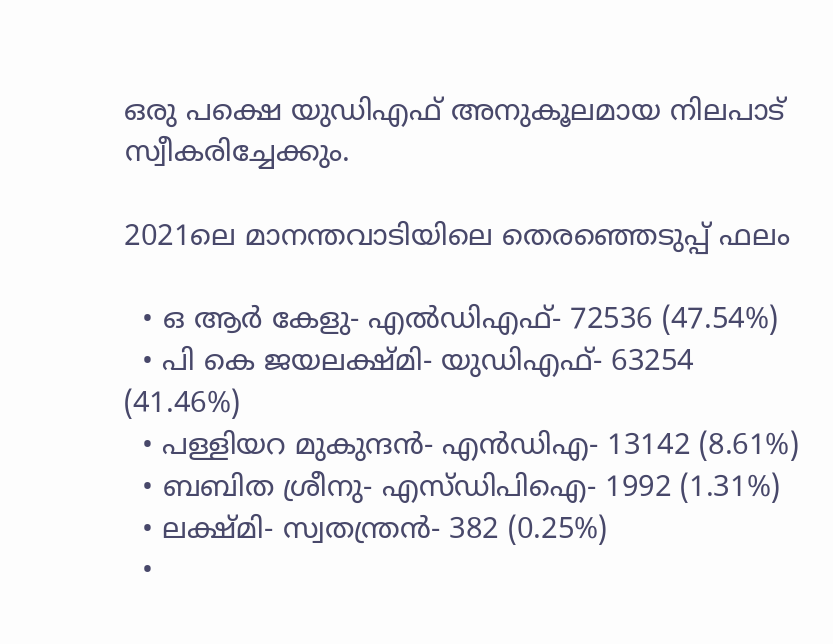ഒരു പക്ഷെ യുഡിഎഫ് അനുകൂലമായ നിലപാട് സ്വീകരിച്ചേക്കും.

2021ലെ മാനന്തവാടിയിലെ തെരഞ്ഞെടുപ്പ് ഫലം

  • ഒ ആർ കേളു- എൽഡിഎഫ്- 72536 (47.54%)
  • പി കെ ജയലക്ഷ്മി- യുഡിഎഫ്- 63254 (41.46%)
  • പള്ളിയറ മുകുന്ദൻ- എൻഡിഎ- 13142 (8.61%)
  • ബബിത ശ്രീനു- എസ്ഡിപിഐ- 1992 (1.31%)
  • ലക്ഷ്മി- സ്വതന്ത്രൻ- 382 (0.25%)
  •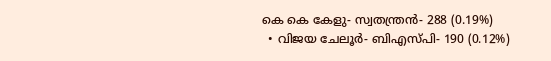കെ കെ കേളു- സ്വതന്ത്രൻ- 288 (0.19%)
  • വിജയ ചേലൂർ- ബിഎസ്പി- 190 (0.12%)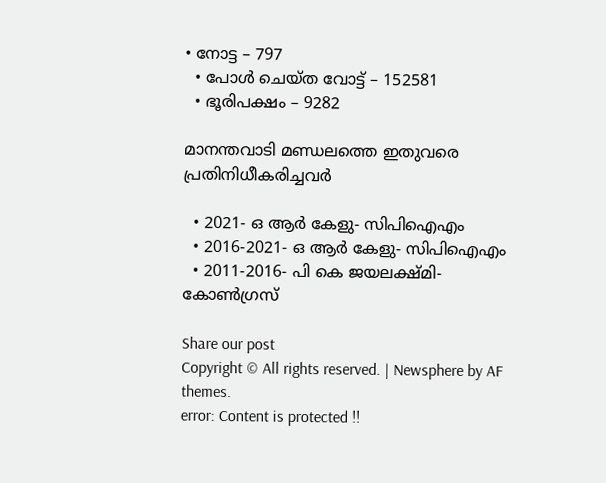• നോട്ട – 797
  • പോൾ ചെയ്ത വോട്ട് – 152581
  • ഭൂരിപക്ഷം – 9282

മാനന്തവാടി മണ്ഡലത്തെ ഇതുവരെ പ്രതിനിധീകരിച്ചവർ

  • 2021- ഒ ആർ കേളു- സിപിഐഎം
  • 2016-2021- ഒ ആർ കേളു- സിപിഐഎം
  • 2011-2016- പി കെ ജയലക്ഷ്മി- കോൺഗ്രസ്

Share our post
Copyright © All rights reserved. | Newsphere by AF themes.
error: Content is protected !!